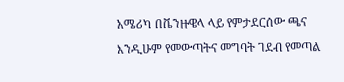አሜሪካ በቬንዙዌላ ላይ የምታደርሰው ጫና እንዲሁም የመውጣትና መግባት ገደብ የመጣል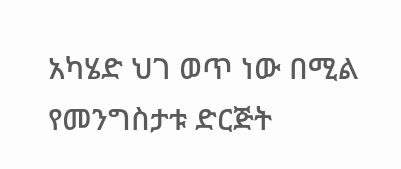አካሄድ ህገ ወጥ ነው በሚል የመንግስታቱ ድርጅት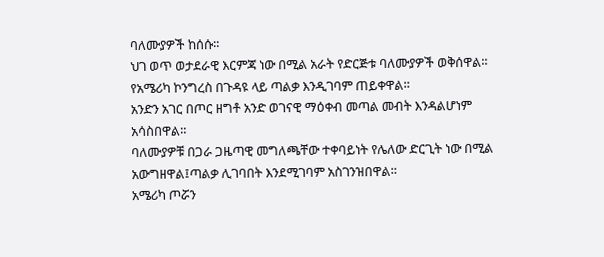ባለሙያዎች ከሰሱ።
ህገ ወጥ ወታደራዊ እርምጃ ነው በሚል አራት የድርጅቱ ባለሙያዎች ወቅሰዋል።
የአሜሪካ ኮንግረስ በጉዳዩ ላይ ጣልቃ እንዲገባም ጠይቀዋል።
አንድን አገር በጦር ዘግቶ አንድ ወገናዊ ማዕቀብ መጣል መብት እንዳልሆነም አሳስበዋል።
ባለሙያዎቹ በጋራ ጋዜጣዊ መግለጫቸው ተቀባይነት የሌለው ድርጊት ነው በሚል አውግዘዋል፤ጣልቃ ሊገባበት እንደሚገባም አስገንዝበዋል።
አሜሪካ ጦሯን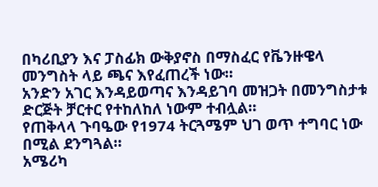በካሪቢያን እና ፓስፊክ ውቅያኖስ በማስፈር የቬንዙዌላ መንግስት ላይ ጫና እየፈጠረች ነው።
አንድን አገር እንዳይወጣና እንዳይገባ መዝጋት በመንግስታቱ ድርጅት ቻርተር የተከለከለ ነውም ተብሏል።
የጠቅላላ ጉባዔው የ1974 ትርጓሜም ህገ ወጥ ተግባር ነው በሚል ደንግጓል።
አሜሪካ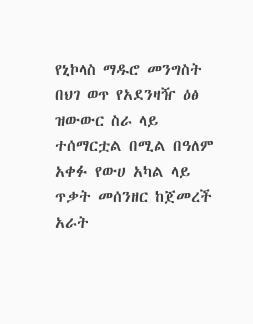የኒኮላስ ማዱሮ መንግስት
በህገ ወጥ የአደንዛዥ ዕፅ ዝውውር ስራ ላይ ተሰማርቷል በሚል በዓለም አቀፉ የውሀ አካል ላይ ጥቃት መሰንዘር ከጀመረች አራት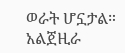ወራት ሆኗታል።
አልጀዚራ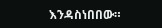እንዳስነበበው።